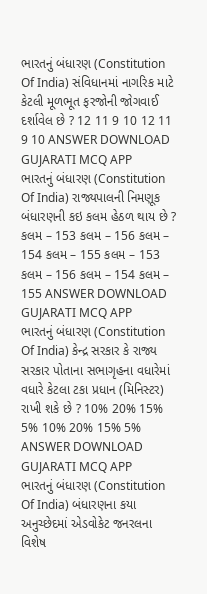ભારતનું બંધારણ (Constitution Of India) સંવિધાનમાં નાગરિક માટે કેટલી મૂળભૂત ફરજોની જોગવાઈ દર્શાવેલ છે ? 12 11 9 10 12 11 9 10 ANSWER DOWNLOAD GUJARATI MCQ APP
ભારતનું બંધારણ (Constitution Of India) રાજ્યપાલની નિમણૂક બંધારણની કઇ કલમ હેઠળ થાય છે ? કલમ – 153 કલમ – 156 કલમ – 154 કલમ – 155 કલમ – 153 કલમ – 156 કલમ – 154 કલમ – 155 ANSWER DOWNLOAD GUJARATI MCQ APP
ભારતનું બંધારણ (Constitution Of India) કેન્દ્ર સરકાર કે રાજ્ય સરકાર પોતાના સભાગૃહના વધારેમાં વધારે કેટલા ટકા પ્રધાન (મિનિસ્ટર) રાખી શકે છે ? 10% 20% 15% 5% 10% 20% 15% 5% ANSWER DOWNLOAD GUJARATI MCQ APP
ભારતનું બંધારણ (Constitution Of India) બંધારણના કયા અનુચ્છેદમાં એડવોકેટ જનરલના વિશેષ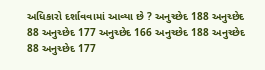અધિકારો દર્શાવવામાં આવ્યા છે ? અનુચ્છેદ 188 અનુચ્છેદ 88 અનુચ્છેદ 177 અનુચ્છેદ 166 અનુચ્છેદ 188 અનુચ્છેદ 88 અનુચ્છેદ 177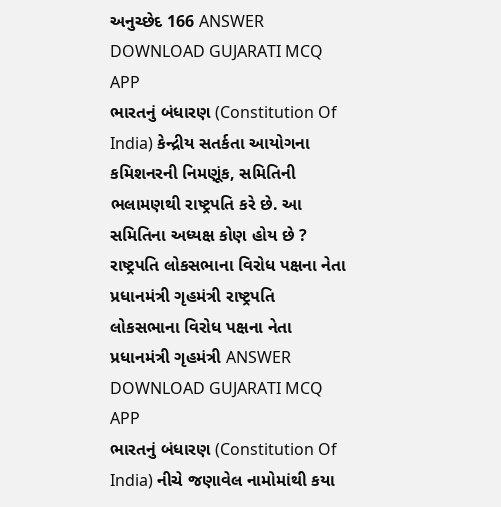અનુચ્છેદ 166 ANSWER DOWNLOAD GUJARATI MCQ APP
ભારતનું બંધારણ (Constitution Of India) કેન્દ્રીય સતર્કતા આયોગના કમિશનરની નિમણૂંક, સમિતિની ભલામણથી રાષ્ટ્રપતિ કરે છે. આ સમિતિના અધ્યક્ષ કોણ હોય છે ? રાષ્ટ્રપતિ લોકસભાના વિરોધ પક્ષના નેતા પ્રધાનમંત્રી ગૃહમંત્રી રાષ્ટ્રપતિ લોકસભાના વિરોધ પક્ષના નેતા પ્રધાનમંત્રી ગૃહમંત્રી ANSWER DOWNLOAD GUJARATI MCQ APP
ભારતનું બંધારણ (Constitution Of India) નીચે જણાવેલ નામોમાંથી કયા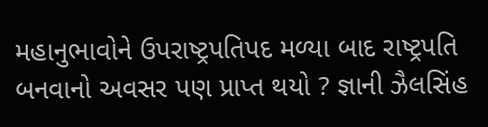મહાનુભાવોને ઉપરાષ્ટ્રપતિપદ મળ્યા બાદ રાષ્ટ્રપતિ બનવાનો અવસર પણ પ્રાપ્ત થયો ? જ્ઞાની ઝૈલસિંહ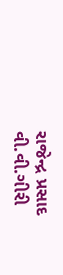રાજેન્દ્ર પ્રસાદ વી.વી.ગીરી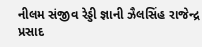નીલમ સંજીવ રેડ્ડી જ્ઞાની ઝૈલસિંહ રાજેન્દ્ર પ્રસાદ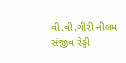વી.વી.ગીરી નીલમ સંજીવ રેડ્ડી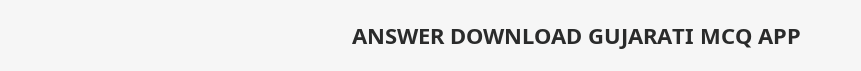ANSWER DOWNLOAD GUJARATI MCQ APP